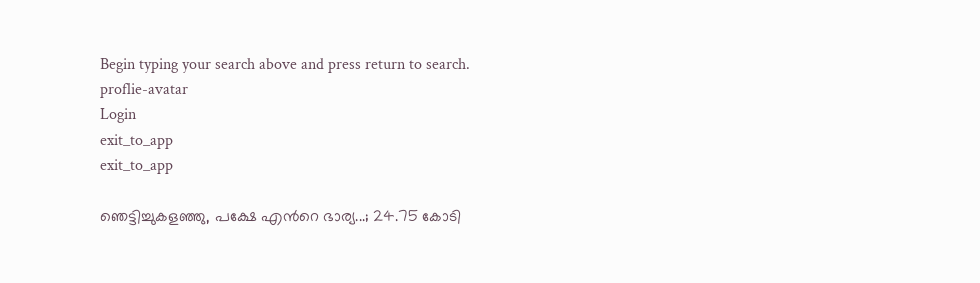Begin typing your search above and press return to search.
proflie-avatar
Login
exit_to_app
exit_to_app

ഞെട്ടിച്ചുകളഞ്ഞു, പക്ഷേ എന്‍റെ ഭാര്യ...; 24.75 കോടി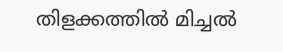തിളക്കത്തിൽ മിച്ചൽ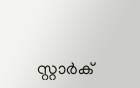സ്റ്റാർക്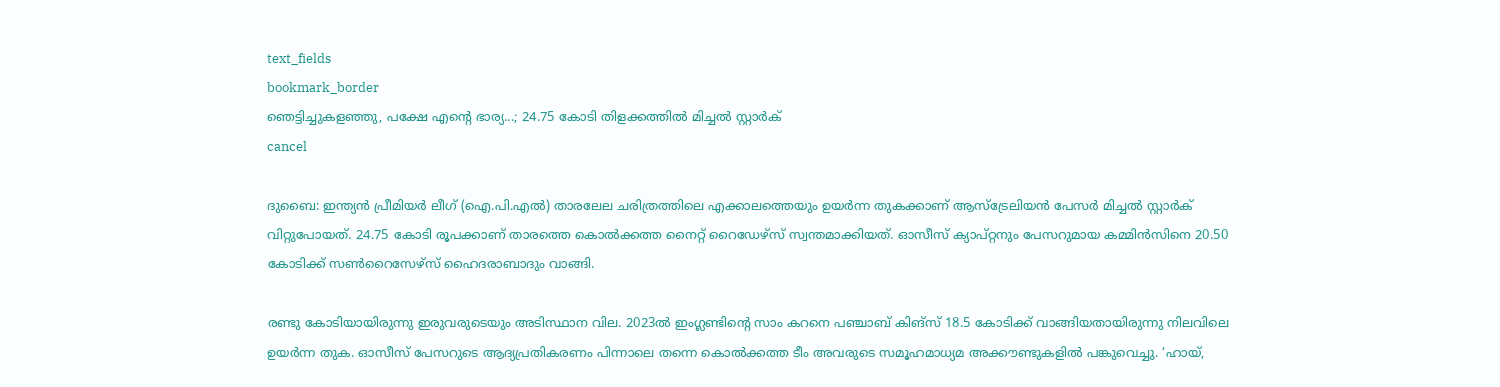text_fields
bookmark_border
ഞെട്ടിച്ചുകളഞ്ഞു, പക്ഷേ എന്‍റെ ഭാര്യ...; 24.75 കോടി തിളക്കത്തിൽ മിച്ചൽ സ്റ്റാർക്
cancel

ദുബൈ: ഇന്ത്യൻ പ്രീമിയർ ലീഗ് (ഐ.പി.എൽ) താരലേല ചരിത്രത്തിലെ എക്കാലത്തെയും ഉയർന്ന തുകക്കാണ് ആസ്ട്രേലിയൻ പേസർ മിച്ചൽ സ്റ്റാർക് വിറ്റുപോയത്. 24.75 കോടി രൂപക്കാണ് താരത്തെ കൊൽക്കത്ത നൈറ്റ് റൈഡേഴ്സ് സ്വന്തമാക്കിയത്. ഓസീസ് ക്യാപ്റ്റനും പേസറുമായ കമ്മിൻസിനെ 20.50 കോടിക്ക് സൺറൈസേഴ്സ് ഹൈദരാബാദും വാങ്ങി.

രണ്ടു കോടിയായിരുന്നു ഇരുവരുടെയും അടിസ്ഥാന വില. 2023ൽ ഇംഗ്ലണ്ടിന്റെ സാം കറനെ പഞ്ചാബ് കിങ്സ് 18.5 കോടിക്ക് വാങ്ങിയതായിരുന്നു നിലവിലെ ഉയർന്ന തുക. ഓസീസ് പേസറുടെ ആദ്യപ്രതികരണം പിന്നാലെ തന്നെ കൊൽക്കത്ത ടീം അവരുടെ സമൂഹമാധ്യമ അക്കൗണ്ടുകളിൽ പങ്കുവെച്ചു. ‘ഹായ്,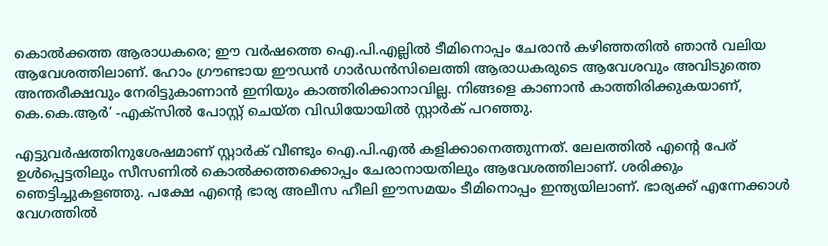കൊൽക്കത്ത ആരാധകരെ; ഈ വർഷത്തെ ഐ.പി.എല്ലിൽ ടീമിനൊപ്പം ചേരാൻ കഴിഞ്ഞതിൽ ഞാൻ വലിയ ആവേശത്തിലാണ്. ഹോം ഗ്രൗണ്ടായ ഈഡൻ ഗാർഡൻസിലെത്തി ആരാധകരുടെ ആവേശവും അവിടുത്തെ അന്തരീക്ഷവും നേരിട്ടുകാണാൻ ഇനിയും കാത്തിരിക്കാനാവില്ല. നിങ്ങളെ കാണാൻ കാത്തിരിക്കുകയാണ്, കെ.കെ.ആർ’ -എക്സിൽ പോസ്റ്റ് ചെയ്ത വിഡിയോയിൽ സ്റ്റാർക് പറഞ്ഞു.

എട്ടുവർഷത്തിനുശേഷമാണ് സ്റ്റാർക് വീണ്ടും ഐ.പി.എൽ കളിക്കാനെത്തുന്നത്. ലേലത്തിൽ എന്റെ പേര് ഉൾപ്പെട്ടതിലും സീസണിൽ കൊൽക്കത്തക്കൊപ്പം ചേരാനായതിലും ആവേശത്തിലാണ്. ശരിക്കും ഞെട്ടിച്ചുകളഞ്ഞു. പക്ഷേ എന്‍റെ ഭാര്യ അലീസ ഹീലി ഈസമയം ടീമിനൊപ്പം ഇന്ത്യയിലാണ്. ഭാര്യക്ക് എന്നേക്കാൾ വേഗത്തിൽ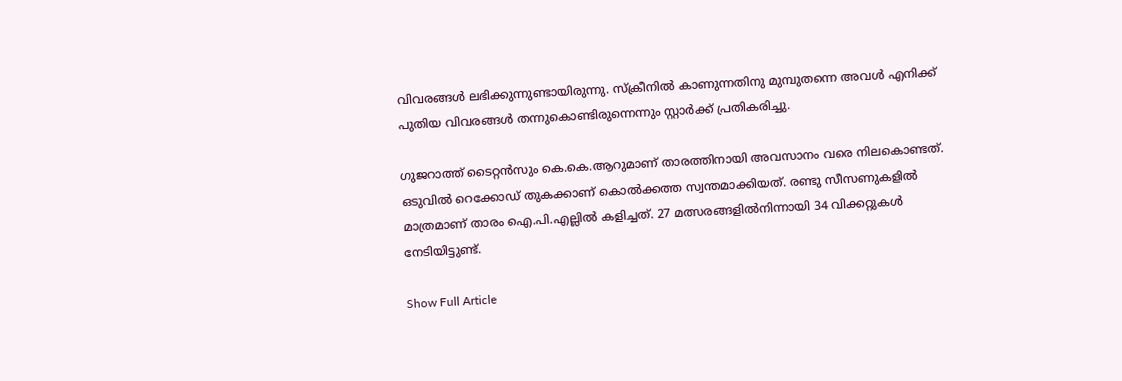വിവരങ്ങൾ ലഭിക്കുന്നുണ്ടായിരുന്നു. സ്ക്രീനിൽ കാണുന്നതിനു മുമ്പുതന്നെ അവൾ എനിക്ക് പുതിയ വിവരങ്ങൾ തന്നുകൊണ്ടിരുന്നെന്നും സ്റ്റാർക്ക് പ്രതികരിച്ചു.

ഗുജറാത്ത് ടൈറ്റൻസും കെ.കെ.ആറുമാണ് താരത്തിനായി അവസാനം വരെ നിലകൊണ്ടത്. ഒടുവിൽ റെക്കോഡ് തുകക്കാണ് കൊൽക്കത്ത സ്വന്തമാക്കിയത്. രണ്ടു സീസണുകളിൽ മാത്രമാണ് താരം ഐ.പി.എല്ലിൽ കളിച്ചത്. 27 മത്സരങ്ങളിൽനിന്നായി 34 വിക്കറ്റുകൾ നേടിയിട്ടുണ്ട്.

Show Full Article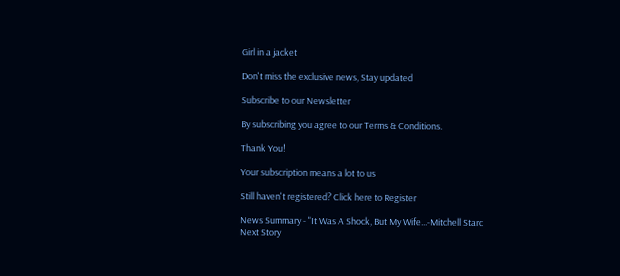Girl in a jacket

Don't miss the exclusive news, Stay updated

Subscribe to our Newsletter

By subscribing you agree to our Terms & Conditions.

Thank You!

Your subscription means a lot to us

Still haven't registered? Click here to Register

News Summary - "It Was A Shock, But My Wife...-Mitchell Starc
Next Story